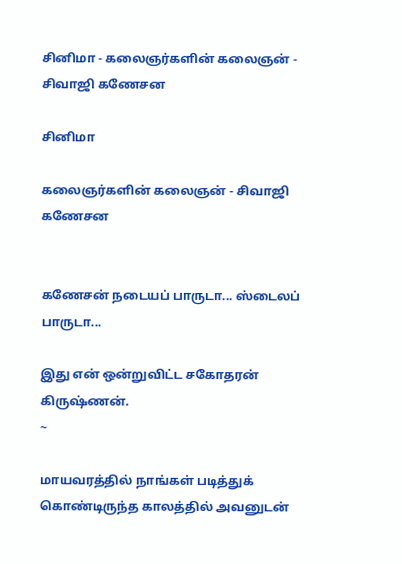சினிமா - கலைஞர்களின் கலைஞன் - சிவாஜி கணேசன

சினிமா

கலைஞர்களின் கலைஞன் - சிவாஜி கணேசன


கணேசன் நடையப் பாருடா... ஸ்டைலப் பாருடா...

இது என் ஒன்றுவிட்ட சகோதரன் கிருஷ்ணன்.
~

மாயவரத்தில் நாங்கள் படித்துக் கொண்டிருந்த காலத்தில் அவனுடன்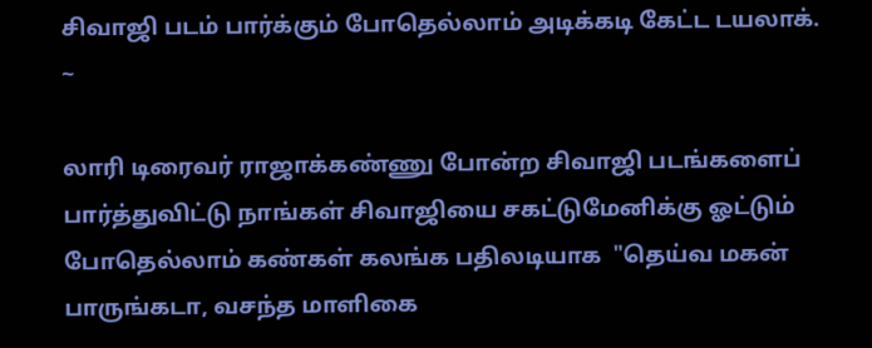சிவாஜி படம் பார்க்கும் போதெல்லாம் அடிக்கடி கேட்ட டயலாக்.
~

லாரி டிரைவர் ராஜாக்கண்ணு போன்ற சிவாஜி படங்களைப் பார்த்துவிட்டு நாங்கள் சிவாஜியை சகட்டுமேனிக்கு ஓட்டும் போதெல்லாம் கண்கள் கலங்க பதிலடியாக  "தெய்வ மகன் பாருங்கடா, வசந்த மாளிகை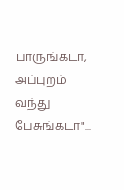பாருங்கடா, அப்புறம் வந்து பேசுங்கடா"...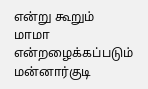என்று கூறும்  மாமா   என்றழைக்கப்படும் மன்னார்குடி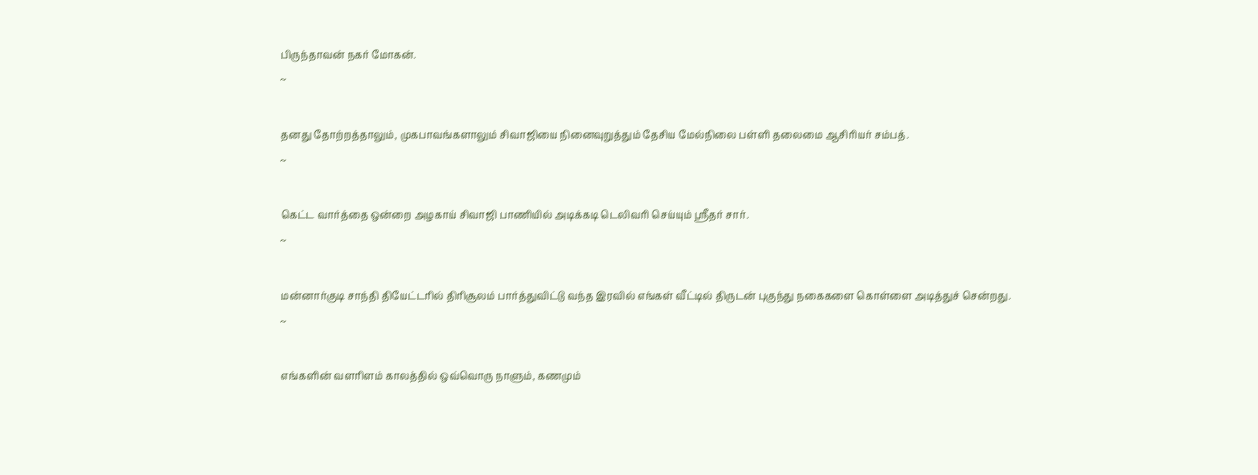பிருந்தாவன் நகர் மோகன்.
~

தனது தோற்றத்தாலும், முகபாவங்களாலும் சிவாஜியை நினைவுறுத்தும் தேசிய மேல்நிலை பள்ளி தலைமை ஆசிரியர் சம்பத்.
~

கெட்ட வார்த்தை ஒன்றை அழகாய் சிவாஜி பாணியில் அடிக்கடி டெலிவரி செய்யும் ஸ்ரீதர் சார்.
~

மன்னார்குடி சாந்தி தியேட்டரில் திரிசூலம் பார்த்துவிட்டு வந்த இரவில் எங்கள் வீட்டில் திருடன் புகுந்து நகைகளை கொள்ளை அடித்துச் சென்றது.
~

எங்களின் வளரிளம் காலத்தில் ஒவ்வொரு நாளும், கணமும்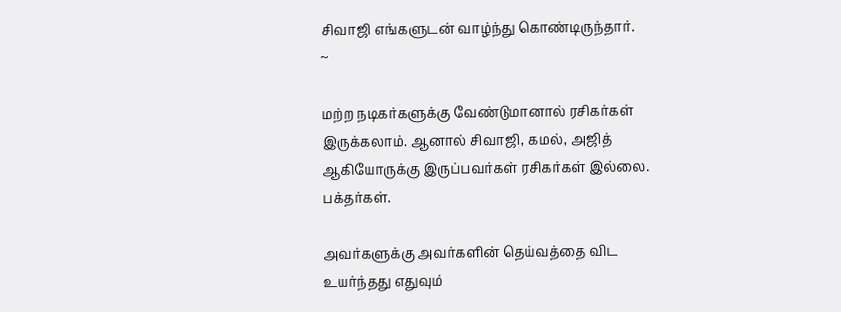சிவாஜி எங்களுடன் வாழ்ந்து கொண்டிருந்தார்.
~

மற்ற நடிகர்களுக்கு வேண்டுமானால் ரசிகர்கள் இருக்கலாம். ஆனால் சிவாஜி, கமல், அஜித் ஆகியோருக்கு இருப்பவர்கள் ரசிகர்கள் இல்லை. பக்தர்கள்.

அவர்களுக்கு அவர்களின் தெய்வத்தை விட உயர்ந்தது எதுவும்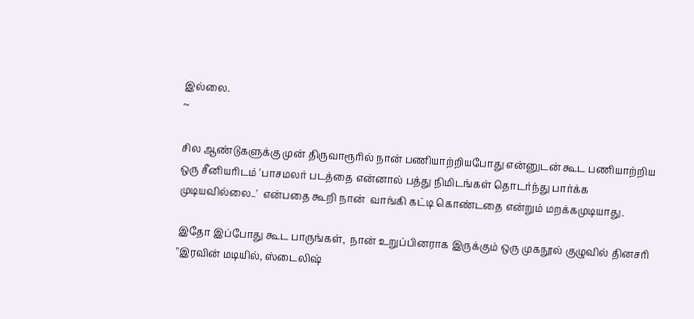இல்லை.
~

சில ஆண்டுகளுக்கு முன் திருவாரூரில் நான் பணியாற்றியபோது என்னுடன் கூட பணியாற்றிய ஒரு சீனியரிடம் 'பாசமலர் படத்தை என்னால் பத்து நிமிடங்கள் தொடர்ந்து பார்க்க முடியவில்லை..'  என்பதை கூறி நான்  வாங்கி கட்டி கொண்டதை என்றும் மறக்கமுடியாது.

இதோ இப்போது கூட பாருங்கள்,  நான் உறுப்பினராக இருக்கும் ஒரு முகநூல் குழுவில் தினசரி "இரவின் மடியில், ஸ்டைலிஷ்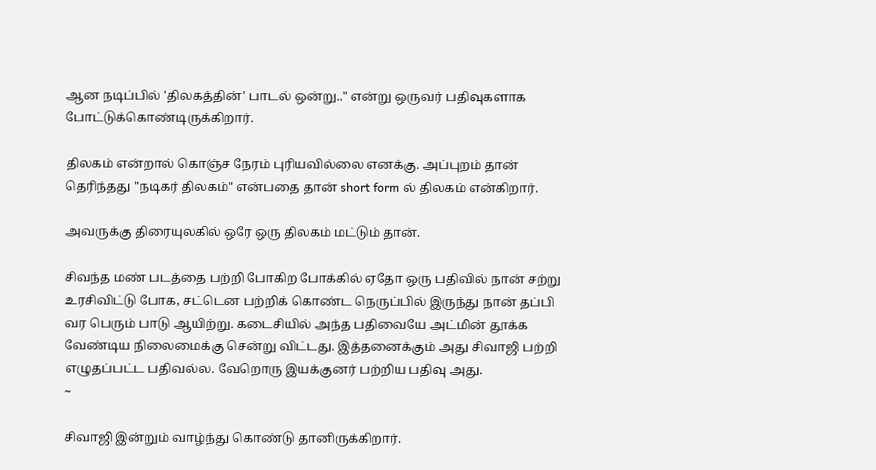ஆன நடிப்பில் 'திலகத்தின்' பாடல் ஒன்று.." என்று ஒருவர் பதிவுகளாக போட்டுக்கொண்டிருக்கிறார்.

திலகம் என்றால் கொஞ்ச நேரம் புரியவில்லை எனக்கு. அப்புறம் தான் தெரிந்தது "நடிகர் திலகம்" என்பதை தான் short form ல் திலகம் என்கிறார்.

அவருக்கு திரையுலகில் ஒரே ஒரு திலகம் மட்டும் தான்.

சிவந்த மண் படத்தை பற்றி போகிற போக்கில் ஏதோ ஒரு பதிவில் நான் சற்று உரசிவிட்டு போக, சட்டென பற்றிக் கொண்ட நெருப்பில் இருந்து நான் தப்பி வர பெரும் பாடு ஆயிற்று. கடைசியில் அந்த பதிவையே அட்மின் தூக்க வேண்டிய நிலைமைக்கு சென்று விட்டது. இத்தனைக்கும் அது சிவாஜி பற்றி எழுதப்பட்ட பதிவல்ல. வேறொரு இயக்குனர் பற்றிய பதிவு அது.
~

சிவாஜி இன்றும் வாழ்ந்து கொண்டு தானிருக்கிறார்.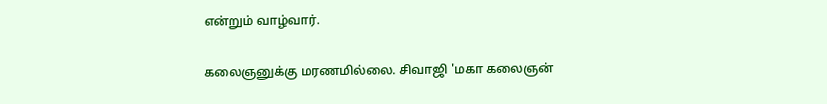என்றும் வாழ்வார்.

கலைஞனுக்கு மரணமில்லை. சிவாஜி 'மகா கலைஞன்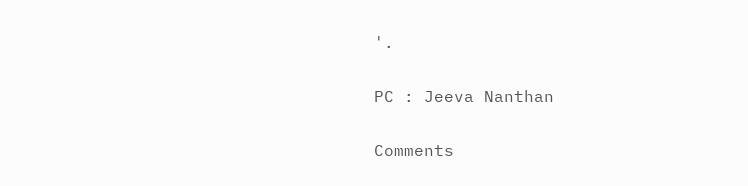'.

PC : Jeeva Nanthan

Comments